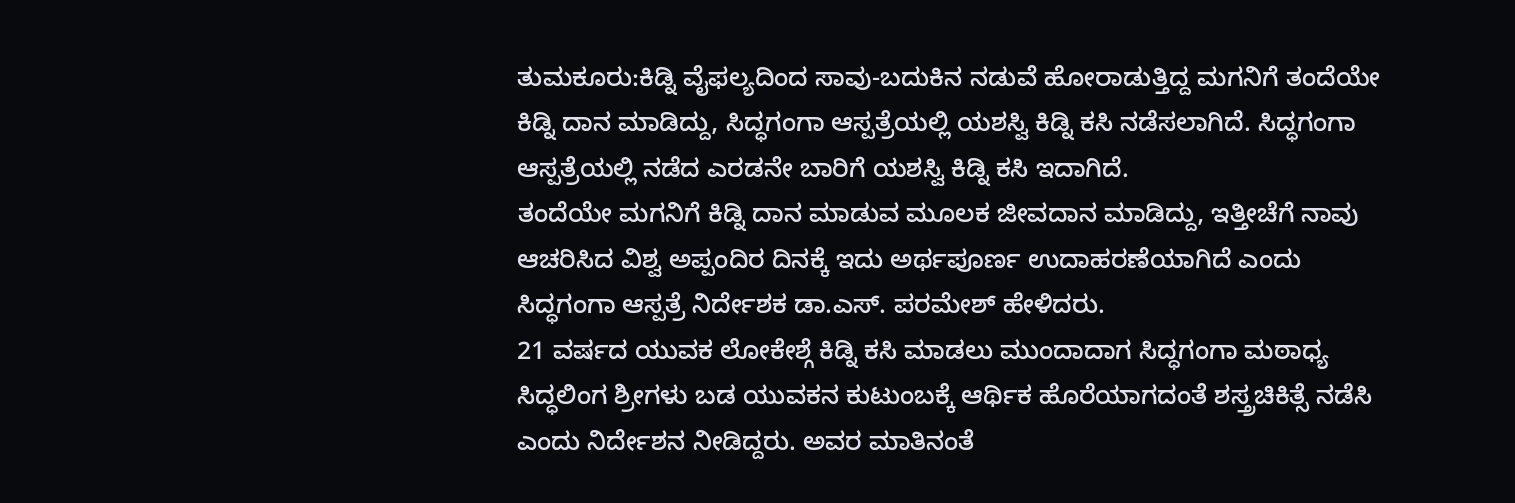ತುಮಕೂರು:ಕಿಡ್ನಿ ವೈಫಲ್ಯದಿಂದ ಸಾವು-ಬದುಕಿನ ನಡುವೆ ಹೋರಾಡುತ್ತಿದ್ದ ಮಗನಿಗೆ ತಂದೆಯೇ ಕಿಡ್ನಿ ದಾನ ಮಾಡಿದ್ದು, ಸಿದ್ಧಗಂಗಾ ಆಸ್ಪತ್ರೆಯಲ್ಲಿ ಯಶಸ್ವಿ ಕಿಡ್ನಿ ಕಸಿ ನಡೆಸಲಾಗಿದೆ. ಸಿದ್ಧಗಂಗಾ ಆಸ್ಪತ್ರೆಯಲ್ಲಿ ನಡೆದ ಎರಡನೇ ಬಾರಿಗೆ ಯಶಸ್ವಿ ಕಿಡ್ನಿ ಕಸಿ ಇದಾಗಿದೆ.
ತಂದೆಯೇ ಮಗನಿಗೆ ಕಿಡ್ನಿ ದಾನ ಮಾಡುವ ಮೂಲಕ ಜೀವದಾನ ಮಾಡಿದ್ದು, ಇತ್ತೀಚೆಗೆ ನಾವು ಆಚರಿಸಿದ ವಿಶ್ವ ಅಪ್ಪಂದಿರ ದಿನಕ್ಕೆ ಇದು ಅರ್ಥಪೂರ್ಣ ಉದಾಹರಣೆಯಾಗಿದೆ ಎಂದು ಸಿದ್ಧಗಂಗಾ ಆಸ್ಪತ್ರೆ ನಿರ್ದೇಶಕ ಡಾ.ಎಸ್. ಪರಮೇಶ್ ಹೇಳಿದರು.
21 ವರ್ಷದ ಯುವಕ ಲೋಕೇಶ್ಗೆ ಕಿಡ್ನಿ ಕಸಿ ಮಾಡಲು ಮುಂದಾದಾಗ ಸಿದ್ಧಗಂಗಾ ಮಠಾಧ್ಯ ಸಿದ್ಧಲಿಂಗ ಶ್ರೀಗಳು ಬಡ ಯುವಕನ ಕುಟುಂಬಕ್ಕೆ ಆರ್ಥಿಕ ಹೊರೆಯಾಗದಂತೆ ಶಸ್ತ್ರಚಿಕಿತ್ಸೆ ನಡೆಸಿ ಎಂದು ನಿರ್ದೇಶನ ನೀಡಿದ್ದರು. ಅವರ ಮಾತಿನಂತೆ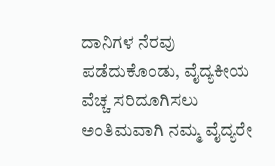ದಾನಿಗಳ ನೆರವು ಪಡೆದುಕೊಂಡು, ವೈದ್ಯಕೀಯ ವೆಚ್ಚ ಸರಿದೂಗಿಸಲು ಅಂತಿಮವಾಗಿ ನಮ್ಮ ವೈದ್ಯರೇ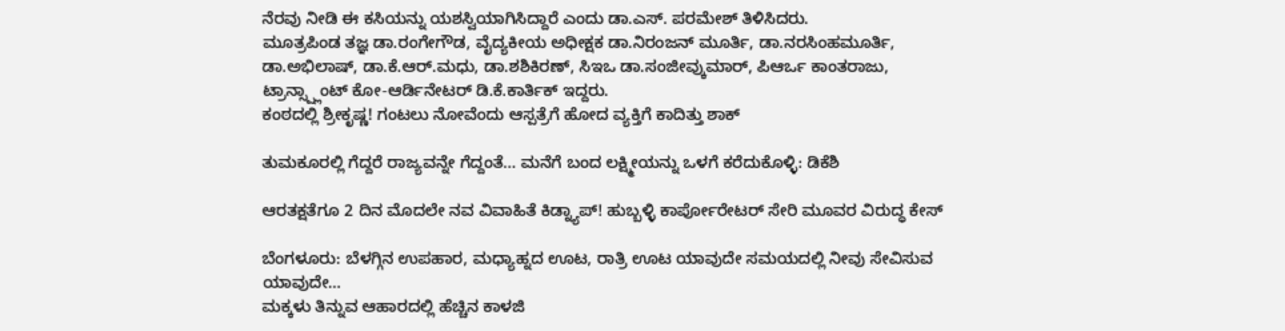ನೆರವು ನೀಡಿ ಈ ಕಸಿಯನ್ನು ಯಶಸ್ವಿಯಾಗಿಸಿದ್ದಾರೆ ಎಂದು ಡಾ.ಎಸ್. ಪರಮೇಶ್ ತಿಳಿಸಿದರು.
ಮೂತ್ರಪಿಂಡ ತಜ್ಞ ಡಾ.ರಂಗೇಗೌಡ, ವೈದ್ಯಕೀಯ ಅಧೀಕ್ಷಕ ಡಾ.ನಿರಂಜನ್ ಮೂರ್ತಿ, ಡಾ.ನರಸಿಂಹಮೂರ್ತಿ, ಡಾ.ಅಭಿಲಾಷ್, ಡಾ.ಕೆ.ಆರ್.ಮಧು, ಡಾ.ಶಶಿಕಿರಣ್, ಸಿಇಒ ಡಾ.ಸಂಜೀವ್ಕುಮಾರ್, ಪಿಆರ್ಒ ಕಾಂತರಾಜು, ಟ್ರಾನ್ಸ್ಪ್ಲಾಂಟ್ ಕೋ-ಆರ್ಡಿನೇಟರ್ ಡಿ.ಕೆ.ಕಾರ್ತಿಕ್ ಇದ್ದರು.
ಕಂಠದಲ್ಲಿ ಶ್ರೀಕೃಷ್ಣ! ಗಂಟಲು ನೋವೆಂದು ಆಸ್ಪತ್ರೆಗೆ ಹೋದ ವ್ಯಕ್ತಿಗೆ ಕಾದಿತ್ತು ಶಾಕ್

ತುಮಕೂರಲ್ಲಿ ಗೆದ್ದರೆ ರಾಜ್ಯವನ್ನೇ ಗೆದ್ದಂತೆ… ಮನೆಗೆ ಬಂದ ಲಕ್ಷ್ಮೀಯನ್ನು ಒಳಗೆ ಕರೆದುಕೊಳ್ಳಿ: ಡಿಕೆಶಿ

ಆರತಕ್ಷತೆಗೂ 2 ದಿನ ಮೊದಲೇ ನವ ವಿವಾಹಿತೆ ಕಿಡ್ನ್ಯಾಪ್! ಹುಬ್ಬಳ್ಳಿ ಕಾರ್ಪೋರೇಟರ್ ಸೇರಿ ಮೂವರ ವಿರುದ್ಧ ಕೇಸ್

ಬೆಂಗಳೂರು: ಬೆಳಗ್ಗಿನ ಉಪಹಾರ, ಮಧ್ಯಾಹ್ನದ ಊಟ, ರಾತ್ರಿ ಊಟ ಯಾವುದೇ ಸಮಯದಲ್ಲಿ ನೀವು ಸೇವಿಸುವ ಯಾವುದೇ…
ಮಕ್ಕಳು ತಿನ್ನುವ ಆಹಾರದಲ್ಲಿ ಹೆಚ್ಚಿನ ಕಾಳಜಿ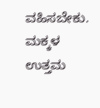ವಹಿಸಬೇಕು. ಮಕ್ಕಳ ಉತ್ತಮ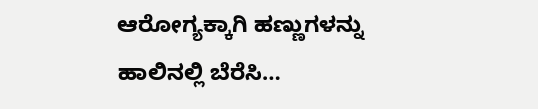ಆರೋಗ್ಯಕ್ಕಾಗಿ ಹಣ್ಣುಗಳನ್ನು ಹಾಲಿನಲ್ಲಿ ಬೆರೆಸಿ…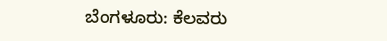ಬೆಂಗಳೂರು: ಕೆಲವರು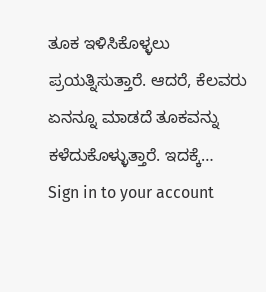ತೂಕ ಇಳಿಸಿಕೊಳ್ಳಲು ಪ್ರಯತ್ನಿಸುತ್ತಾರೆ. ಆದರೆ, ಕೆಲವರು ಏನನ್ನೂ ಮಾಡದೆ ತೂಕವನ್ನು ಕಳೆದುಕೊಳ್ಳುತ್ತಾರೆ. ಇದಕ್ಕೆ…
Sign in to your account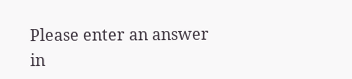Please enter an answer in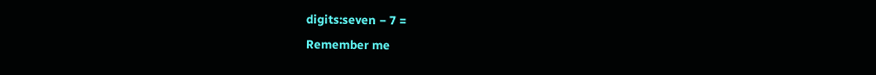digits:seven − 7 =
Remember me